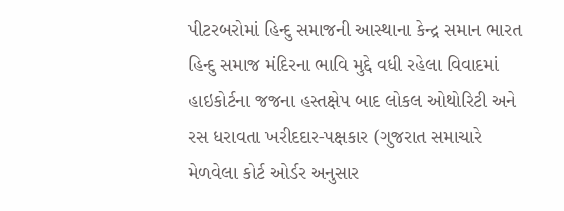પીટરબરોમાં હિન્દુ સમાજની આસ્થાના કેન્દ્ર સમાન ભારત હિન્દુ સમાજ મંદિરના ભાવિ મુદ્દે વધી રહેલા વિવાદમાં હાઇકોર્ટના જજના હસ્તક્ષેપ બાદ લોકલ ઓથોરિટી અને રસ ધરાવતા ખરીદદાર-પક્ષકાર (ગુજરાત સમાચારે મેળવેલા કોર્ટ ઓર્ડર અનુસાર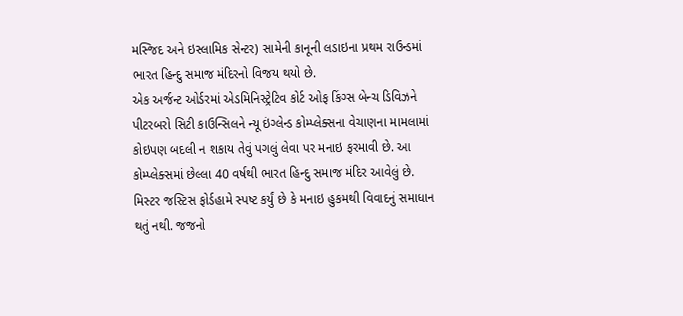મસ્જિદ અને ઇસ્લામિક સેન્ટર) સામેની કાનૂની લડાઇના પ્રથમ રાઉન્ડમાં ભારત હિન્દુ સમાજ મંદિરનો વિજય થયો છે.
એક અર્જન્ટ ઓર્ડરમાં એડમિનિસ્ટ્રેટિવ કોર્ટ ઓફ કિંગ્સ બેન્ચ ડિવિઝને પીટરબરો સિટી કાઉન્સિલને ન્યૂ ઇંગ્લેન્ડ કોમ્પ્લેક્સના વેચાણના મામલામાં કોઇપણ બદલી ન શકાય તેવું પગલું લેવા પર મનાઇ ફરમાવી છે. આ કોમ્પ્લેક્સમાં છેલ્લા 40 વર્ષથી ભારત હિન્દુ સમાજ મંદિર આવેલું છે.
મિસ્ટર જસ્ટિસ ફોર્ડહામે સ્પષ્ટ કર્યું છે કે મનાઇ હુકમથી વિવાદનું સમાધાન થતું નથી. જજનો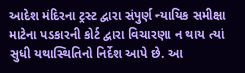આદેશ મંદિરના ટ્રસ્ટ દ્વારા સંપુર્ણ ન્યાયિક સમીક્ષા માટેના પડકારની કોર્ટ દ્વારા વિચારણા ન થાય ત્યાં સુધી યથાસ્થિતિનો નિર્દેશ આપે છે. આ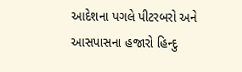આદેશના પગલે પીટરબરો અને આસપાસના હજારો હિન્દુ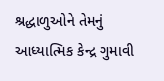શ્રદ્ધાળુઓને તેમનું આધ્યાત્મિક કેન્દ્ર ગુમાવી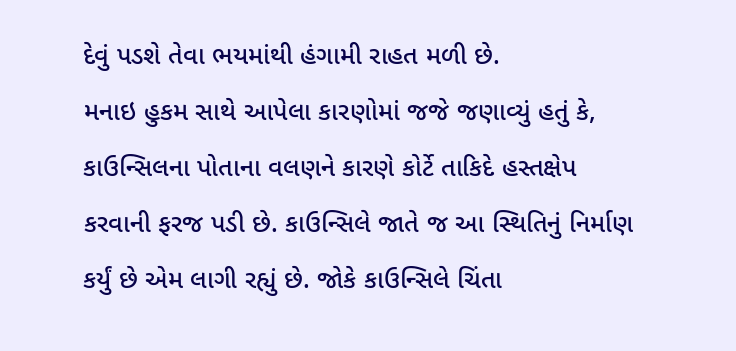દેવું પડશે તેવા ભયમાંથી હંગામી રાહત મળી છે.
મનાઇ હુકમ સાથે આપેલા કારણોમાં જજે જણાવ્યું હતું કે, કાઉન્સિલના પોતાના વલણને કારણે કોર્ટે તાકિદે હસ્તક્ષેપ કરવાની ફરજ પડી છે. કાઉન્સિલે જાતે જ આ સ્થિતિનું નિર્માણ કર્યું છે એમ લાગી રહ્યું છે. જોકે કાઉન્સિલે ચિંતા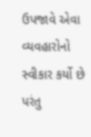ઉપજાવે એવા વ્યવહારોનો સ્વીકાર કર્યો છે પરંતુ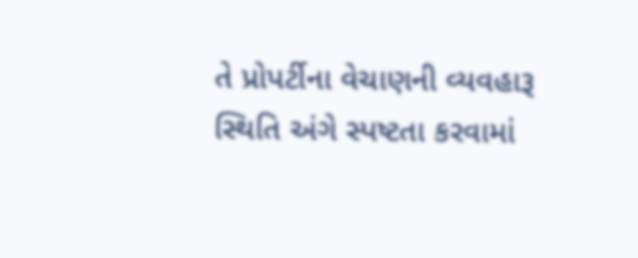તે પ્રોપર્ટીના વેચાણની વ્યવહારૂ સ્થિતિ અંગે સ્પષ્ટતા કરવામાં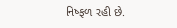નિષ્ફળ રહી છે.